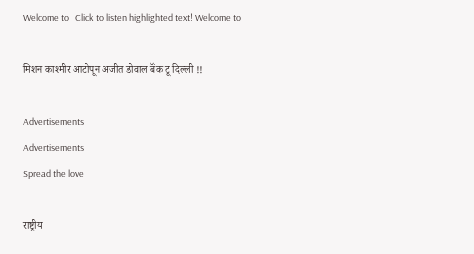Welcome to   Click to listen highlighted text! Welcome to

मिशन काश्मीर आटोपून अजीत डोवाल बॅंक टू दिल्ली !!

Advertisements
Advertisements
Spread the love

राष्ट्रीय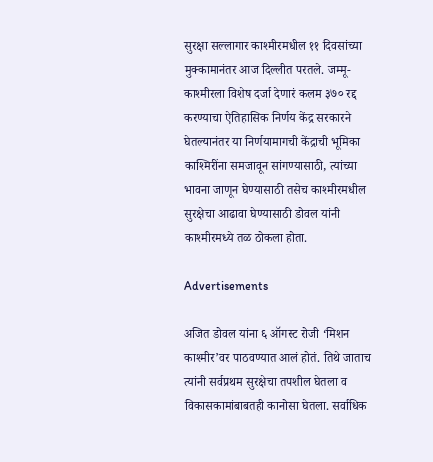सुरक्षा सल्लागार काश्मीरमधील ११ दिवसांच्या मुक्कामानंतर आज दिल्लीत परतले. जम्मू-काश्मीरला विशेष दर्जा देणारं कलम ३७० रद्द करण्याचा ऐतिहासिक निर्णय केंद्र सरकारने घेतल्यानंतर या निर्णयामागची केंद्राची भूमिका काश्मिरींना समजावून सांगण्यासाठी, त्यांच्या भावना जाणून घेण्यासाठी तसेच काश्मीरमधील सुरक्षेचा आढावा घेण्यासाठी डोवल यांनी काश्मीरमध्ये तळ ठोकला होता.

Advertisements

अजित डोवल यांना ६ ऑगस्ट रोजी ‘मिशन काश्मीर’वर पाठवण्यात आलं होतं. तिथे जाताच त्यांनी सर्वप्रथम सुरक्षेचा तपशील घेतला व विकासकामांबाबतही कानोसा घेतला. सर्वाधिक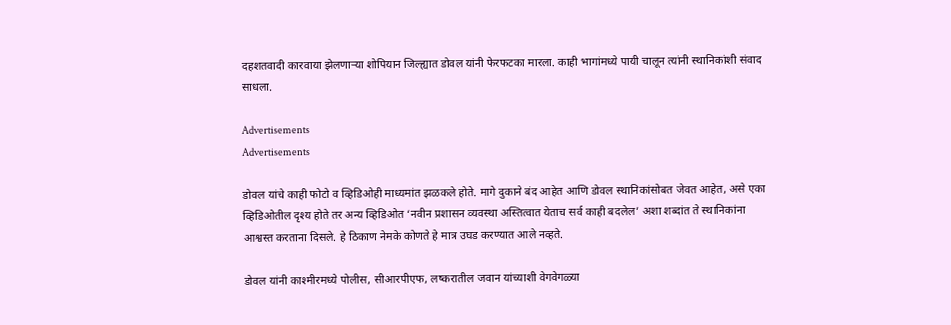दहशतवादी कारवाया झेलणाऱ्या शोपियान जिल्ह्यात डोवल यांनी फेरफटका मारला. काही भागांमध्ये पायी चालून त्यांनी स्थानिकांशी संवाद साधला.

Advertisements
Advertisements

डोवल यांचे काही फोटो व व्हिडिओही माध्यमांत झळकले होते. मागे दुकाने बंद आहेत आणि डोवल स्थानिकांसोबत जेवत आहेत, असे एका व्हिडिओतील दृश्य होते तर अन्य व्हिडिओत ‘नवीन प्रशासन व्यवस्था अस्तित्वात येताच सर्व काही बदलेल’ अशा शब्दांत ते स्थानिकांना आश्वस्त करताना दिसले. हे ठिकाण नेमके कोणते हे मात्र उघड करण्यात आले नव्हते.

डोवल यांनी काश्मीरमध्ये पोलीस, सीआरपीएफ, लष्करातील जवान यांच्याशी वेगवेगळ्या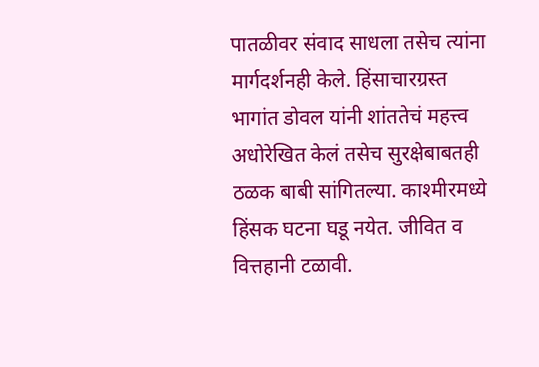पातळीवर संवाद साधला तसेच त्यांना मार्गदर्शनही केले. हिंसाचारग्रस्त भागांत डोवल यांनी शांततेचं महत्त्व अधोरेखित केलं तसेच सुरक्षेबाबतही ठळक बाबी सांगितल्या. काश्मीरमध्ये हिंसक घटना घडू नयेत. जीवित व वित्तहानी टळावी.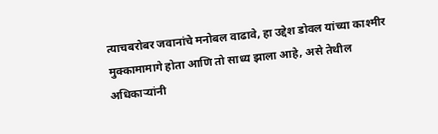त्याचबरोबर जवानांचे मनोबल वाढावे, हा उद्देश डोवल यांच्या काश्मीर मुक्कामामागे होता आणि तो साध्य झाला आहे, असे तेथील अधिकाऱ्यांनी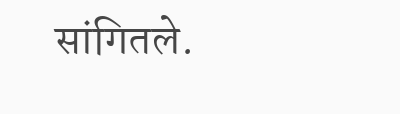सांगितले.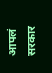आपलं सरकार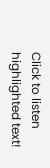Click to listen highlighted text!